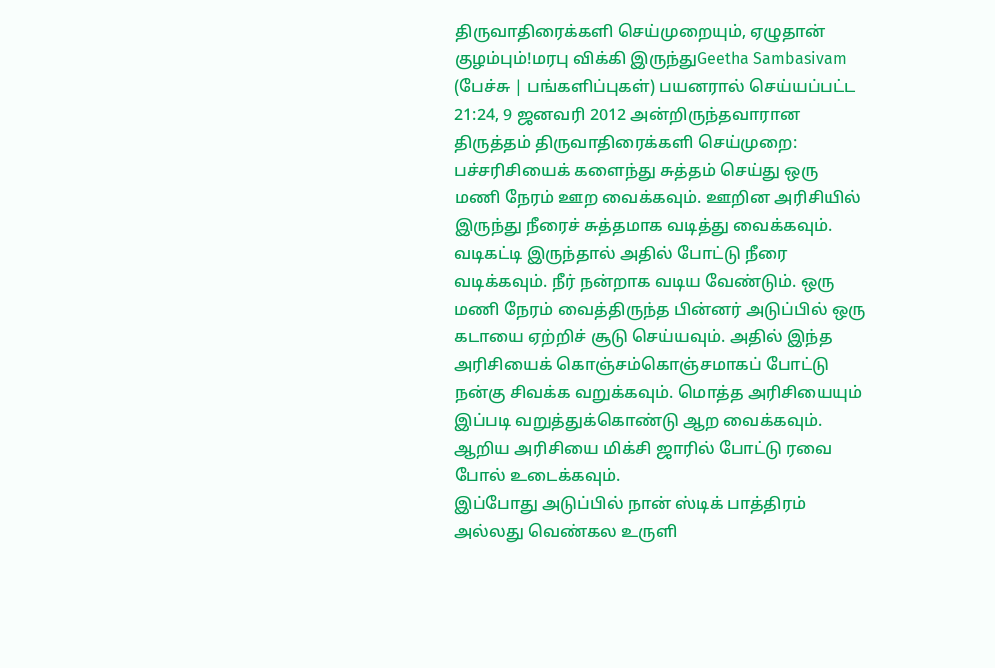திருவாதிரைக்களி செய்முறையும், ஏழுதான் குழம்பும்!மரபு விக்கி இருந்துGeetha Sambasivam (பேச்சு | பங்களிப்புகள்) பயனரால் செய்யப்பட்ட 21:24, 9 ஜனவரி 2012 அன்றிருந்தவாரான திருத்தம் திருவாதிரைக்களி செய்முறை:
பச்சரிசியைக் களைந்து சுத்தம் செய்து ஒரு மணி நேரம் ஊற வைக்கவும். ஊறின அரிசியில் இருந்து நீரைச் சுத்தமாக வடித்து வைக்கவும். வடிகட்டி இருந்தால் அதில் போட்டு நீரை வடிக்கவும். நீர் நன்றாக வடிய வேண்டும். ஒரு மணி நேரம் வைத்திருந்த பின்னர் அடுப்பில் ஒரு கடாயை ஏற்றிச் சூடு செய்யவும். அதில் இந்த அரிசியைக் கொஞ்சம்கொஞ்சமாகப் போட்டு நன்கு சிவக்க வறுக்கவும். மொத்த அரிசியையும் இப்படி வறுத்துக்கொண்டு ஆற வைக்கவும். ஆறிய அரிசியை மிக்சி ஜாரில் போட்டு ரவை போல் உடைக்கவும்.
இப்போது அடுப்பில் நான் ஸ்டிக் பாத்திரம் அல்லது வெண்கல உருளி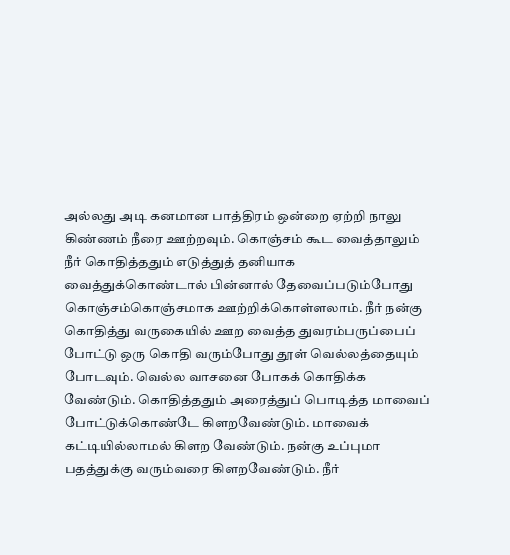அல்லது அடி கனமான பாத்திரம் ஒன்றை ஏற்றி நாலு கிண்ணம் நீரை ஊற்றவும். கொஞ்சம் கூட வைத்தாலும் நீர் கொதித்ததும் எடுத்துத் தனியாக வைத்துக்கொண்டால் பின்னால் தேவைப்படும்போது கொஞ்சம்கொஞ்சமாக ஊற்றிக்கொள்ளலாம். நீர் நன்கு கொதித்து வருகையில் ஊற வைத்த துவரம்பருப்பைப் போட்டு ஒரு கொதி வரும்போது தூள் வெல்லத்தையும் போடவும். வெல்ல வாசனை போகக் கொதிக்க வேண்டும். கொதித்ததும் அரைத்துப் பொடித்த மாவைப் போட்டுக்கொண்டே கிளறவேண்டும். மாவைக் கட்டியில்லாமல் கிளற வேண்டும். நன்கு உப்புமா பதத்துக்கு வரும்வரை கிளறவேண்டும். நீர்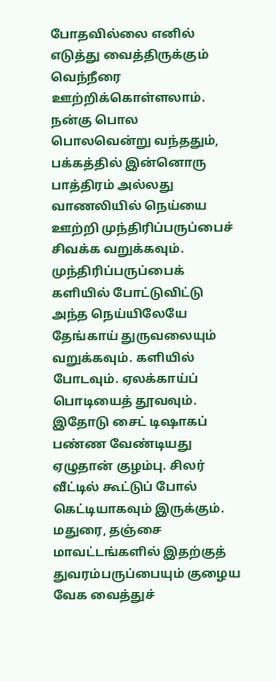போதவில்லை எனில் எடுத்து வைத்திருக்கும் வெந்நீரை ஊற்றிக்கொள்ளலாம். நன்கு பொல பொலவென்று வந்ததும், பக்கத்தில் இன்னொரு பாத்திரம் அல்லது வாணலியில் நெய்யை ஊற்றி முந்திரிப்பருப்பைச் சிவக்க வறுக்கவும். முந்திரிப்பருப்பைக் களியில் போட்டுவிட்டு அந்த நெய்யிலேயே தேங்காய் துருவலையும் வறுக்கவும். களியில் போடவும். ஏலக்காய்ப் பொடியைத் தூவவும்.
இதோடு சைட் டிஷாகப் பண்ண வேண்டியது ஏழுதான் குழம்பு. சிலர் வீட்டில் கூட்டுப் போல் கெட்டியாகவும் இருக்கும். மதுரை, தஞ்சை மாவட்டங்களில் இதற்குத் துவரம்பருப்பையும் குழைய வேக வைத்துச்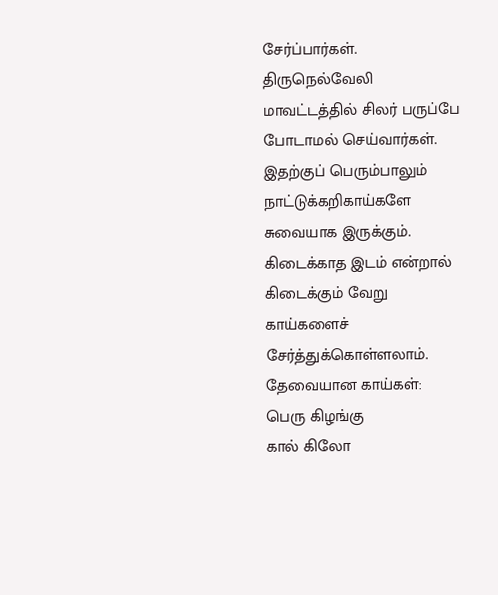சேர்ப்பார்கள். திருநெல்வேலி மாவட்டத்தில் சிலர் பருப்பே போடாமல் செய்வார்கள். இதற்குப் பெரும்பாலும் நாட்டுக்கறிகாய்களே சுவையாக இருக்கும். கிடைக்காத இடம் என்றால் கிடைக்கும் வேறு காய்களைச் சேர்த்துக்கொள்ளலாம்.
தேவையான காய்கள்:
பெரு கிழங்கு
கால் கிலோ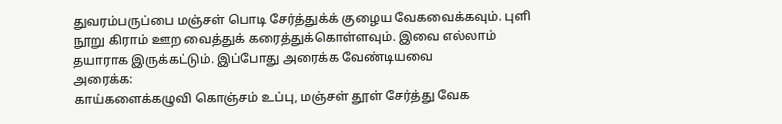துவரம்பருப்பை மஞ்சள் பொடி சேர்த்துக்க் குழைய வேகவைக்கவும். புளி நூறு கிராம் ஊற வைத்துக் கரைத்துக்கொள்ளவும். இவை எல்லாம் தயாராக இருக்கட்டும். இப்போது அரைக்க வேண்டியவை
அரைக்க:
காய்களைக்கழுவி கொஞ்சம் உப்பு, மஞ்சள் தூள் சேர்த்து வேக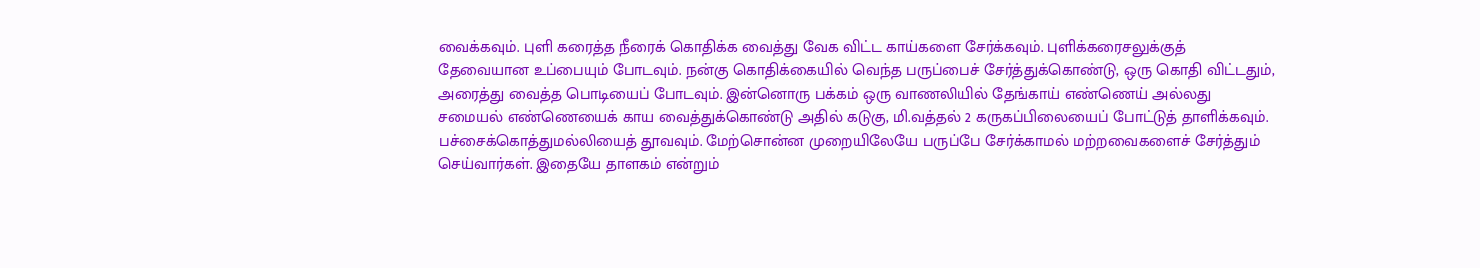வைக்கவும். புளி கரைத்த நீரைக் கொதிக்க வைத்து வேக விட்ட காய்களை சேர்க்கவும். புளிக்கரைசலுக்குத் தேவையான உப்பையும் போடவும். நன்கு கொதிக்கையில் வெந்த பருப்பைச் சேர்த்துக்கொண்டு, ஒரு கொதி விட்டதும், அரைத்து வைத்த பொடியைப் போடவும். இன்னொரு பக்கம் ஒரு வாணலியில் தேங்காய் எண்ணெய் அல்லது சமையல் எண்ணெயைக் காய வைத்துக்கொண்டு அதில் கடுகு, மி.வத்தல் 2 கருகப்பிலையைப் போட்டுத் தாளிக்கவும். பச்சைக்கொத்துமல்லியைத் தூவவும். மேற்சொன்ன முறையிலேயே பருப்பே சேர்க்காமல் மற்றவைகளைச் சேர்த்தும் செய்வார்கள். இதையே தாளகம் என்றும்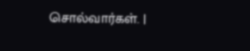சொல்வார்கள். |